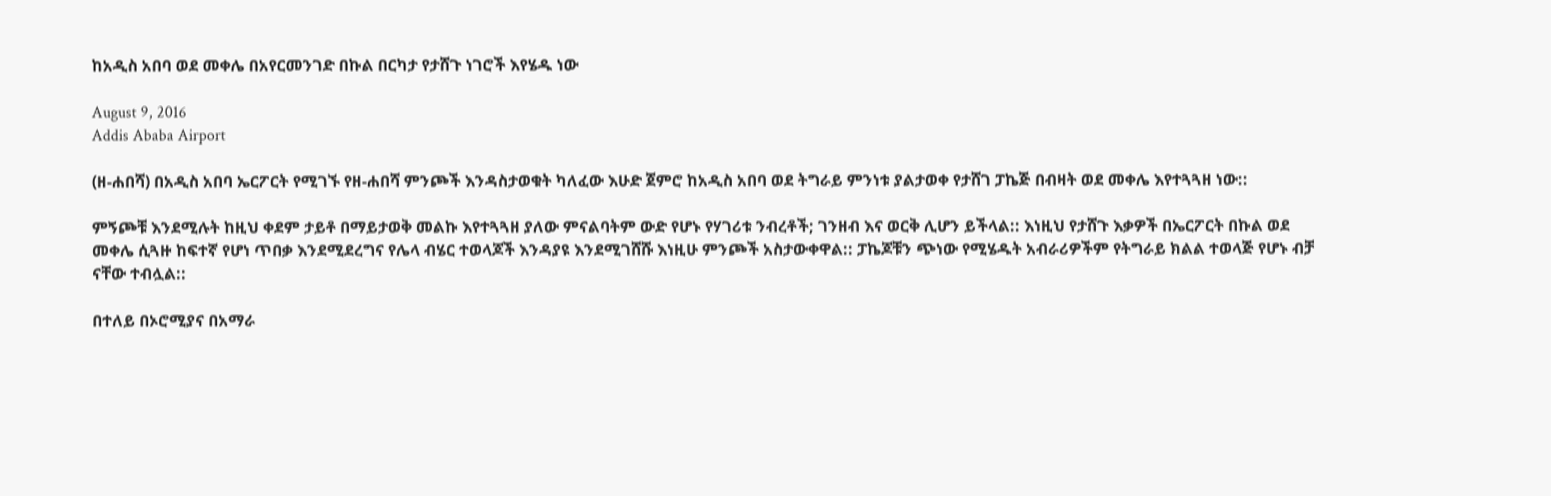ከአዲስ አበባ ወደ መቀሌ በአየርመንገድ በኩል በርካታ የታሸጉ ነገሮች እየሄዱ ነው

August 9, 2016
Addis Ababa Airport

(ዘ-ሐበሻ) በአዲስ አበባ ኤርፖርት የሚገኙ የዘ-ሐበሻ ምንጮች እንዳስታወቁት ካለፈው እሁድ ጀምሮ ከአዲስ አበባ ወደ ትግራይ ምንነቱ ያልታወቀ የታሸገ ፓኬጅ በብዛት ወደ መቀሌ እየተጓጓዘ ነው::

ምኝጮቹ እንደሚሉት ከዚህ ቀደም ታይቶ በማይታወቅ መልኩ እየተጓጓዘ ያለው ምናልባትም ውድ የሆኑ የሃገሪቱ ንብረቶች; ገንዘብ እና ወርቅ ሊሆን ይችላል:: እነዚህ የታሸጉ እቃዎች በኤርፖርት በኩል ወደ መቀሌ ሲጓዙ ከፍተኛ የሆነ ጥበቃ እንደሚደረግና የሌላ ብሄር ተወላጆች እንዳያዩ እንደሚገሸሹ እነዚሁ ምንጮች አስታውቀዋል:: ፓኬጆቹን ጭነው የሚሄዱት አብራሪዎችም የትግራይ ክልል ተወላጅ የሆኑ ብቻ ናቸው ተብሏል::

በተለይ በኦሮሚያና በአማራ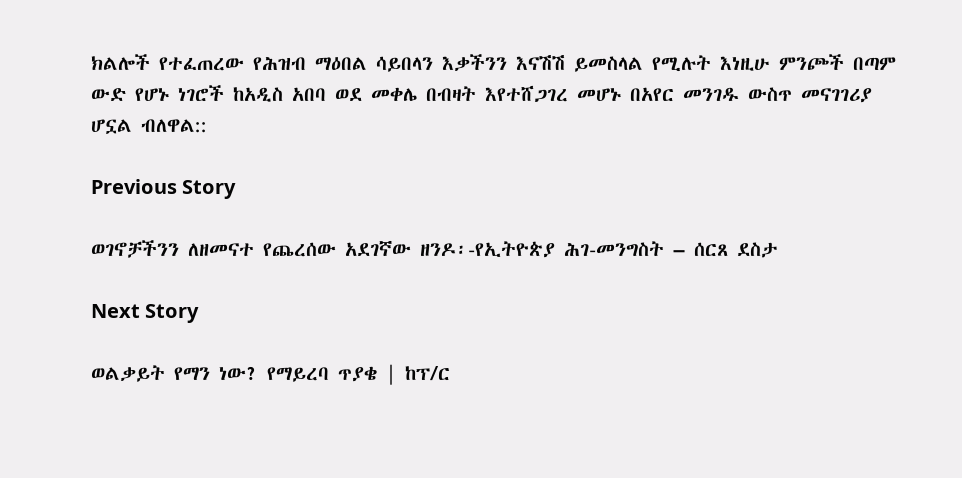ክልሎች የተፈጠረው የሕዝብ ማዕበል ሳይበላን እቃችንን እናሽሽ ይመስላል የሚሉት እነዚሁ ምንጮች በጣም ውድ የሆኑ ነገሮች ከአዲስ አበባ ወደ መቀሌ በብዛት እየተሸጋገረ መሆኑ በአየር መንገዱ ውስጥ መናገገሪያ ሆኗል ብለዋል::

Previous Story

ወገኖቻችንን ለዘመናተ የጨረሰው አደገኛው ዘንዶ፡-የኢትዮጵያ ሕገ-መንግስት – ሰርጸ ደስታ

Next Story

ወልቃይት የማን ነው? የማይረባ ጥያቄ | ከፕ/ር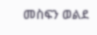መስፍን ወልደ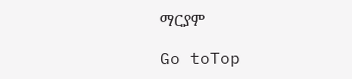ማርያም

Go toTop